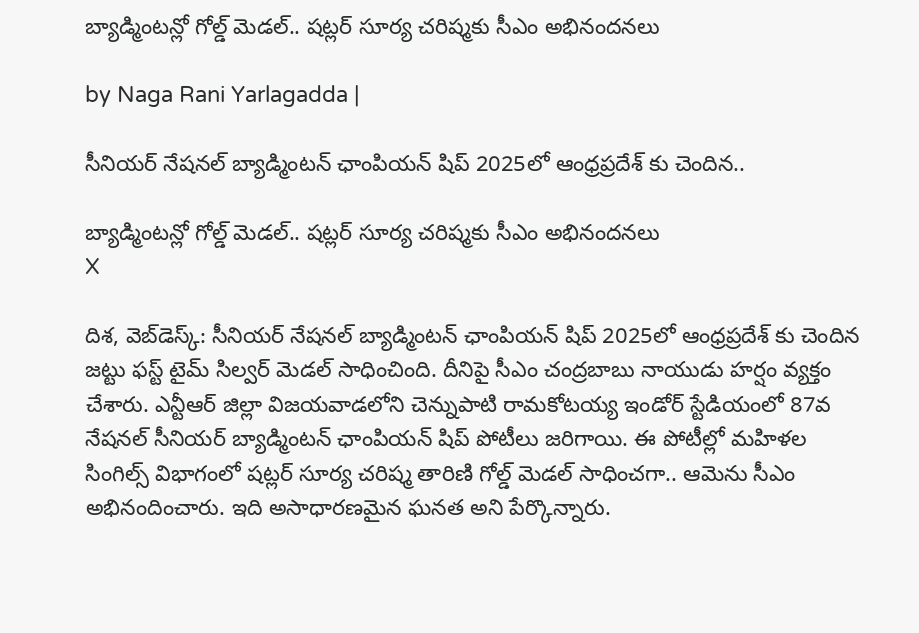బ్యాడ్మింటన్లో గోల్డ్ మెడల్.. షట్లర్ సూర్య చరిష్మకు సీఎం అభినందనలు

by Naga Rani Yarlagadda |

సీనియర్ నేషనల్ బ్యాడ్మింటన్ ఛాంపియన్ షిప్ 2025లో ఆంధ్రప్రదేశ్ కు చెందిన..

బ్యాడ్మింటన్లో గోల్డ్ మెడల్.. షట్లర్ సూర్య చరిష్మకు సీఎం అభినందనలు
X

దిశ, వెబ్‌డెస్క్: సీనియర్ నేషనల్ బ్యాడ్మింటన్ ఛాంపియన్ షిప్ 2025లో ఆంధ్రప్రదేశ్ కు చెందిన జట్టు ఫస్ట్ టైమ్ సిల్వర్ మెడల్ సాధించింది. దీనిపై సీఎం చంద్రబాబు నాయుడు హర్షం వ్యక్తం చేశారు. ఎన్టీఆర్ జిల్లా విజయవాడలోని చెన్నుపాటి రామకోటయ్య ఇండోర్ స్టేడియంలో 87వ నేషనల్ సీనియర్ బ్యాడ్మింటన్ ఛాంపియన్ షిప్ పోటీలు జరిగాయి. ఈ పోటీల్లో మహిళల సింగిల్స్ విభాగంలో షట్లర్ సూర్య చరిష్మ తారిణి గోల్డ్ మెడల్ సాధించగా.. ఆమెను సీఎం అభినందించారు. ఇది అసాధారణమైన ఘనత అని పేర్కొన్నారు.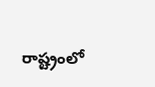రాష్ట్రంలో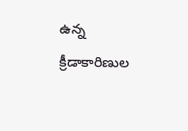ఉన్న క్రీడాకారిణుల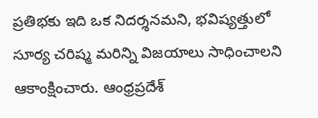ప్రతిభకు ఇది ఒక నిదర్శనమని, భవిష్యత్తులో సూర్య చరిష్మ మరిన్ని విజయాలు సాధించాలని ఆకాంక్షించారు. ఆంధ్రప్రదేశ్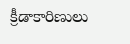క్రీడాకారిణులు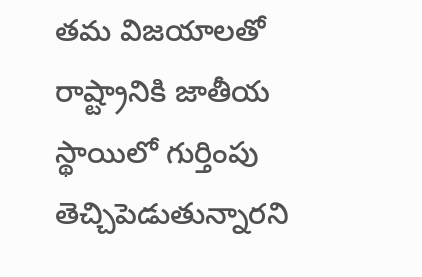తమ విజయాలతో రాష్ట్రానికి జాతీయ స్థాయిలో గుర్తింపు తెచ్చిపెడుతున్నారని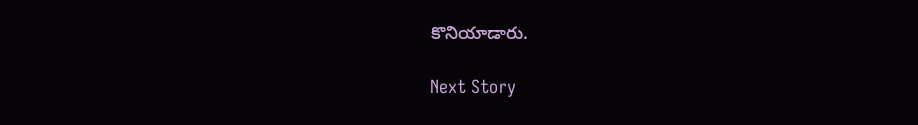కొనియాడారు.

Next Story